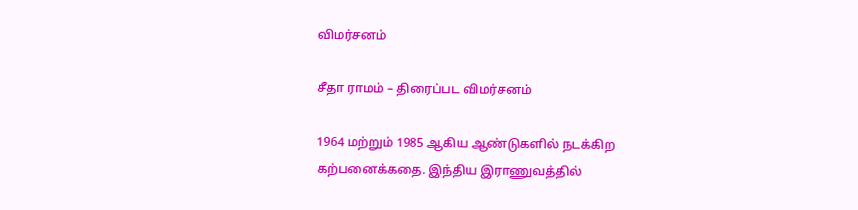விமர்சனம்

சீதா ராமம் – திரைப்பட விமர்சனம்

1964 மற்றும் 1985 ஆகிய ஆண்டுகளில் நடக்கிற கற்பனைக்கதை. இந்திய இராணுவத்தில்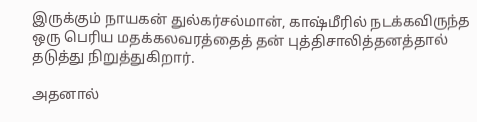இருக்கும் நாயகன் துல்கர்சல்மான், காஷ்மீரில் நடக்கவிருந்த ஒரு பெரிய மதக்கலவரத்தைத் தன் புத்திசாலித்தனத்தால் தடுத்து நிறுத்துகிறார்.

அதனால்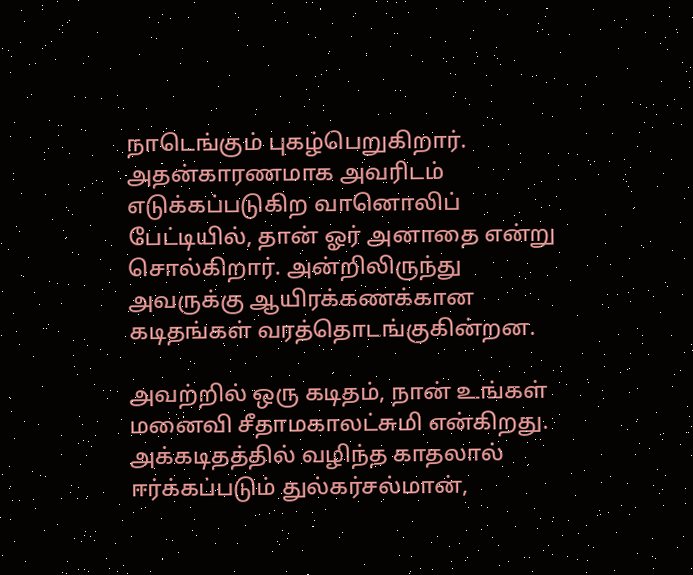நாடெங்கும் புகழ்பெறுகிறார். அதன்காரணமாக அவரிடம் எடுக்கப்படுகிற வானொலிப் பேட்டியில், தான் ஓர் அனாதை என்று சொல்கிறார். அன்றிலிருந்து அவருக்கு ஆயிரக்கணக்கான கடிதங்கள் வரத்தொடங்குகின்றன.

அவற்றில் ஒரு கடிதம், நான் உங்கள் மனைவி சீதாமகாலட்சுமி என்கிறது. அக்கடிதத்தில் வழிந்த காதலால் ஈர்க்கப்படும் துல்கர்சல்மான்,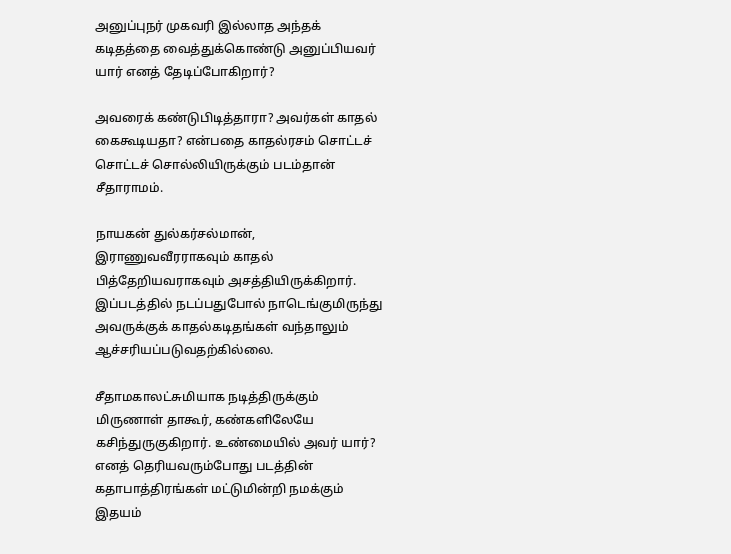அனுப்புநர் முகவரி இல்லாத அந்தக் கடிதத்தை வைத்துக்கொண்டு அனுப்பியவர் யார் எனத் தேடிப்போகிறார்?

அவரைக் கண்டுபிடித்தாரா? அவர்கள் காதல் கைகூடியதா? என்பதை காதல்ரசம் சொட்டச் சொட்டச் சொல்லியிருக்கும் படம்தான் சீதாராமம்.

நாயகன் துல்கர்சல்மான், இராணுவவீரராகவும் காதல் பித்தேறியவராகவும் அசத்தியிருக்கிறார். இப்படத்தில் நடப்பதுபோல் நாடெங்குமிருந்து அவருக்குக் காதல்கடிதங்கள் வந்தாலும் ஆச்சரியப்படுவதற்கில்லை.

சீதாமகாலட்சுமியாக நடித்திருக்கும் மிருணாள் தாகூர், கண்களிலேயே கசிந்துருகுகிறார். உண்மையில் அவர் யார்? எனத் தெரியவரும்போது படத்தின் கதாபாத்திரங்கள் மட்டுமின்றி நமக்கும் இதயம்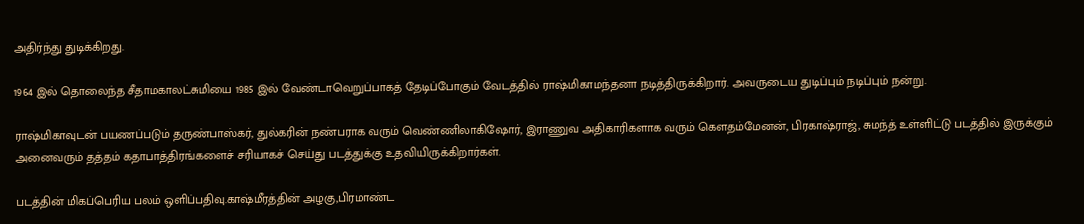அதிர்ந்து துடிக்கிறது.

1964 இல் தொலைந்த சீதாமகாலட்சுமியை 1985 இல் வேண்டாவெறுப்பாகத் தேடிப்போகும் வேடத்தில் ராஷ்மிகாமந்தனா நடித்திருக்கிறார். அவருடைய துடிப்பும் நடிப்பும் நன்று.

ராஷ்மிகாவுடன் பயணப்படும் தருண்பாஸ்கர், துல்கரின் நண்பராக வரும் வெண்ணிலாகிஷோர், இராணுவ அதிகாரிகளாக வரும் கெளதம்மேனன், பிரகாஷ்ராஜ், சுமந்த் உள்ளிட்டு படத்தில் இருக்கும் அனைவரும் தத்தம் கதாபாத்திரங்களைச் சரியாகச் செய்து படத்துக்கு உதவியிருக்கிறார்கள்.

படத்தின் மிகப்பெரிய பலம் ஒளிப்பதிவு.காஷ்மீரத்தின் அழகு,பிரமாண்ட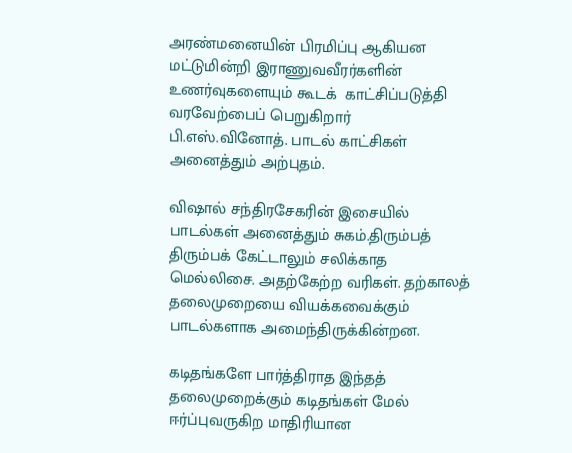அரண்மனையின் பிரமிப்பு ஆகியன மட்டுமின்றி இராணுவவீரர்களின் உணர்வுகளையும் கூடக்  காட்சிப்படுத்தி வரவேற்பைப் பெறுகிறார் பி.எஸ்.வினோத். பாடல் காட்சிகள் அனைத்தும் அற்புதம்.

விஷால் சந்திரசேகரின் இசையில் பாடல்கள் அனைத்தும் சுகம்.திரும்பத் திரும்பக் கேட்டாலும் சலிக்காத மெல்லிசை. அதற்கேற்ற வரிகள். தற்காலத் தலைமுறையை வியக்கவைக்கும் பாடல்களாக அமைந்திருக்கின்றன.

கடிதங்களே பார்த்திராத இந்தத் தலைமுறைக்கும் கடிதங்கள் மேல் ஈர்ப்புவருகிற மாதிரியான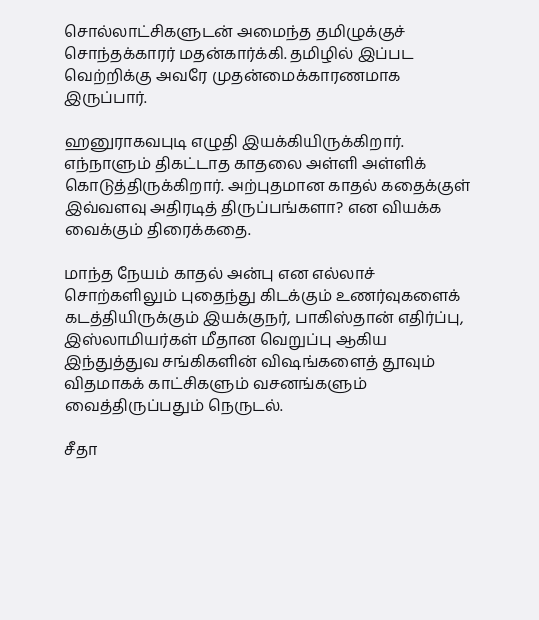சொல்லாட்சிகளுடன் அமைந்த தமிழுக்குச் சொந்தக்காரர் மதன்கார்க்கி. தமிழில் இப்பட வெற்றிக்கு அவரே முதன்மைக்காரணமாக இருப்பார்.

ஹனுராகவபுடி எழுதி இயக்கியிருக்கிறார். எந்நாளும் திகட்டாத காதலை அள்ளி அள்ளிக் கொடுத்திருக்கிறார். அற்புதமான காதல் கதைக்குள் இவ்வளவு அதிரடித் திருப்பங்களா? என வியக்க வைக்கும் திரைக்கதை.

மாந்த நேயம் காதல் அன்பு என எல்லாச் சொற்களிலும் புதைந்து கிடக்கும் உணர்வுகளைக் கடத்தியிருக்கும் இயக்குநர், பாகிஸ்தான் எதிர்ப்பு, இஸ்லாமியர்கள் மீதான வெறுப்பு ஆகிய இந்துத்துவ சங்கிகளின் விஷங்களைத் தூவும் விதமாகக் காட்சிகளும் வசனங்களும் வைத்திருப்பதும் நெருடல்.

சீதா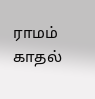ராமம் காதல்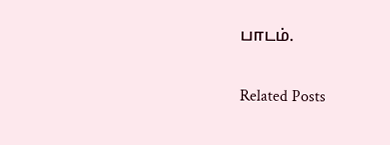பாடம்.

Related Posts